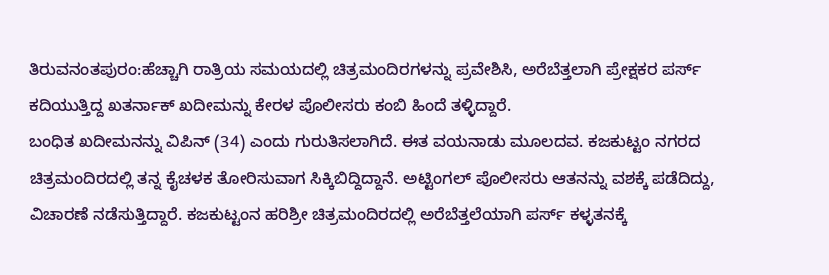ತಿರುವನಂತಪುರಂ:ಹೆಚ್ಚಾಗಿ ರಾತ್ರಿಯ ಸಮಯದಲ್ಲಿ ಚಿತ್ರಮಂದಿರಗಳನ್ನು ಪ್ರವೇಶಿಸಿ, ಅರೆಬೆತ್ತಲಾಗಿ ಪ್ರೇಕ್ಷಕರ ಪರ್ಸ್ ಕದಿಯುತ್ತಿದ್ದ ಖತರ್ನಾಕ್ ಖದೀಮನ್ನು ಕೇರಳ ಪೊಲೀಸರು ಕಂಬಿ ಹಿಂದೆ ತಳ್ಳಿದ್ದಾರೆ.
ಬಂಧಿತ ಖದೀಮನನ್ನು ವಿಪಿನ್ (34) ಎಂದು ಗುರುತಿಸಲಾಗಿದೆ. ಈತ ವಯನಾಡು ಮೂಲದವ. ಕಜಕುಟ್ಟಂ ನಗರದ ಚಿತ್ರಮಂದಿರದಲ್ಲಿ ತನ್ನ ಕೈಚಳಕ ತೋರಿಸುವಾಗ ಸಿಕ್ಕಿಬಿದ್ದಿದ್ದಾನೆ. ಅಟ್ಟಿಂಗಲ್ ಪೊಲೀಸರು ಆತನನ್ನು ವಶಕ್ಕೆ ಪಡೆದಿದ್ದು, ವಿಚಾರಣೆ ನಡೆಸುತ್ತಿದ್ದಾರೆ. ಕಜಕುಟ್ಟಂನ ಹರಿಶ್ರೀ ಚಿತ್ರಮಂದಿರದಲ್ಲಿ ಅರೆಬೆತ್ತಲೆಯಾಗಿ ಪರ್ಸ್ ಕಳ್ಳತನಕ್ಕೆ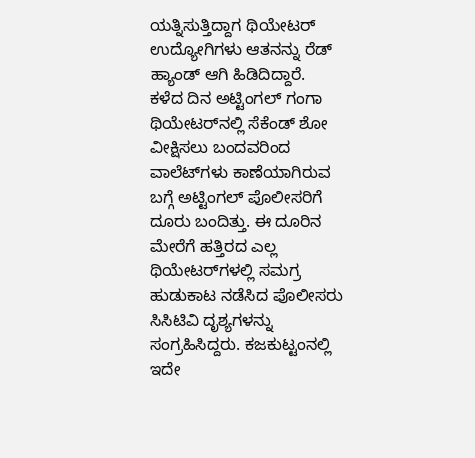ಯತ್ನಿಸುತ್ತಿದ್ದಾಗ ಥಿಯೇಟರ್ ಉದ್ಯೋಗಿಗಳು ಆತನನ್ನು ರೆಡ್ ಹ್ಯಾಂಡ್ ಆಗಿ ಹಿಡಿದಿದ್ದಾರೆ.
ಕಳೆದ ದಿನ ಅಟ್ಟಿಂಗಲ್ ಗಂಗಾ ಥಿಯೇಟರ್‌ನಲ್ಲಿ ಸೆಕೆಂಡ್ ಶೋ ವೀಕ್ಷಿಸಲು ಬಂದವರಿಂದ ವಾಲೆಟ್‌ಗಳು ಕಾಣೆಯಾಗಿರುವ ಬಗ್ಗೆ ಅಟ್ಟಿಂಗಲ್ ಪೊಲೀಸರಿಗೆ ದೂರು ಬಂದಿತ್ತು. ಈ ದೂರಿನ ಮೇರೆಗೆ ಹತ್ತಿರದ ಎಲ್ಲ ಥಿಯೇಟರ್‌ಗಳಲ್ಲಿ ಸಮಗ್ರ ಹುಡುಕಾಟ ನಡೆಸಿದ ಪೊಲೀಸರು ಸಿಸಿಟಿವಿ ದೃಶ್ಯಗಳನ್ನು ಸಂಗ್ರಹಿಸಿದ್ದರು. ಕಜಕುಟ್ಟಂನಲ್ಲಿ ಇದೇ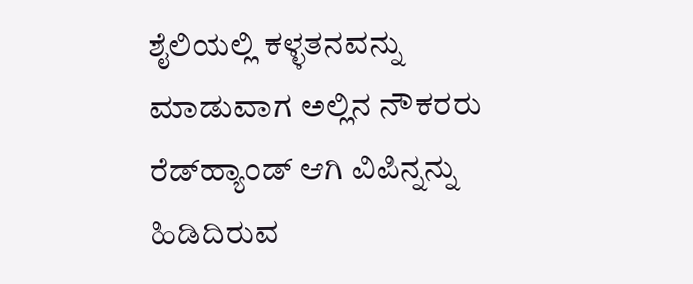ಶೈಲಿಯಲ್ಲಿ ಕಳ್ಳತನವನ್ನು ಮಾಡುವಾಗ ಅಲ್ಲಿನ ನೌಕರರು ರೆಡ್‌ಹ್ಯಾಂಡ್ ಆಗಿ ವಿಪಿನ್ನನ್ನು ಹಿಡಿದಿರುವ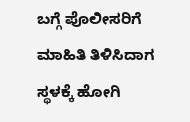ಬಗ್ಗೆ ಪೊಲೀಸರಿಗೆ ಮಾಹಿತಿ ತಿಳಿಸಿದಾಗ ಸ್ಥಳಕ್ಕೆ ಹೋಗಿ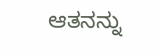ಆತನನ್ನು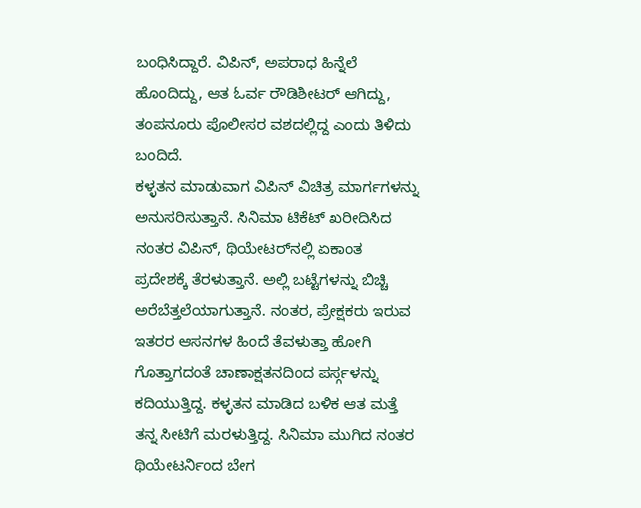ಬಂಧಿಸಿದ್ದಾರೆ. ವಿಪಿನ್, ಅಪರಾಧ ಹಿನ್ನೆಲೆ ಹೊಂದಿದ್ದು, ಆತ ಓರ್ವ ರೌಡಿಶೀಟರ್ ಆಗಿದ್ದು, ತಂಪನೂರು ಪೊಲೀಸರ ವಶದಲ್ಲಿದ್ದ ಎಂದು ತಿಳಿದು ಬಂದಿದೆ.
ಕಳ್ಳತನ ಮಾಡುವಾಗ ವಿಪಿನ್ ವಿಚಿತ್ರ ಮಾರ್ಗಗಳನ್ನು ಅನುಸರಿಸುತ್ತಾನೆ. ಸಿನಿಮಾ ಟಿಕೆಟ್ ಖರೀದಿಸಿದ ನಂತರ ವಿಪಿನ್, ಥಿಯೇಟರ್‌ನಲ್ಲಿ ಏಕಾಂತ ಪ್ರದೇಶಕ್ಕೆ ತೆರಳುತ್ತಾನೆ. ಅಲ್ಲಿ ಬಟ್ಟೆಗಳನ್ನು ಬಿಚ್ಚಿ ಅರೆಬೆತ್ತಲೆಯಾಗುತ್ತಾನೆ. ನಂತರ, ಪ್ರೇಕ್ಷಕರು ಇರುವ ಇತರರ ಆಸನಗಳ ಹಿಂದೆ ತೆವಳುತ್ತಾ ಹೋಗಿ ಗೊತ್ತಾಗದಂತೆ ಚಾಣಾಕ್ಷತನದಿಂದ ಪರ್ಸ್ಗಳನ್ನು ಕದಿಯುತ್ತಿದ್ದ. ಕಳ್ಳತನ ಮಾಡಿದ ಬಳಿಕ ಆತ ಮತ್ತೆ ತನ್ನ ಸೀಟಿಗೆ ಮರಳುತ್ತಿದ್ದ. ಸಿನಿಮಾ ಮುಗಿದ ನಂತರ ಥಿಯೇಟರ್ನಿಂದ ಬೇಗ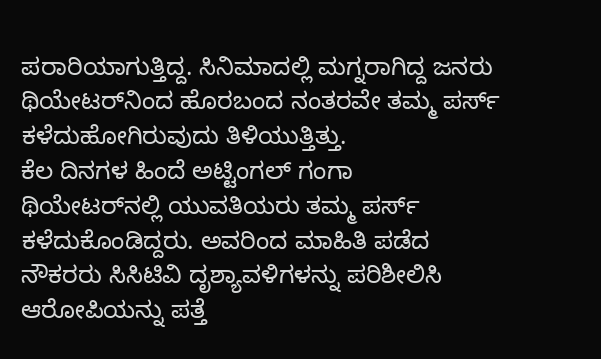ಪರಾರಿಯಾಗುತ್ತಿದ್ದ. ಸಿನಿಮಾದಲ್ಲಿ ಮಗ್ನರಾಗಿದ್ದ ಜನರು ಥಿಯೇಟರ್‌ನಿಂದ ಹೊರಬಂದ ನಂತರವೇ ತಮ್ಮ ಪರ್ಸ್ ಕಳೆದುಹೋಗಿರುವುದು ತಿಳಿಯುತ್ತಿತ್ತು.
ಕೆಲ ದಿನಗಳ ಹಿಂದೆ ಅಟ್ಟಿಂಗಲ್ ಗಂಗಾ ಥಿಯೇಟರ್‌ನಲ್ಲಿ ಯುವತಿಯರು ತಮ್ಮ ಪರ್ಸ್ ಕಳೆದುಕೊಂಡಿದ್ದರು. ಅವರಿಂದ ಮಾಹಿತಿ ಪಡೆದ ನೌಕರರು ಸಿಸಿಟಿವಿ ದೃಶ್ಯಾವಳಿಗಳನ್ನು ಪರಿಶೀಲಿಸಿ ಆರೋಪಿಯನ್ನು ಪತ್ತೆ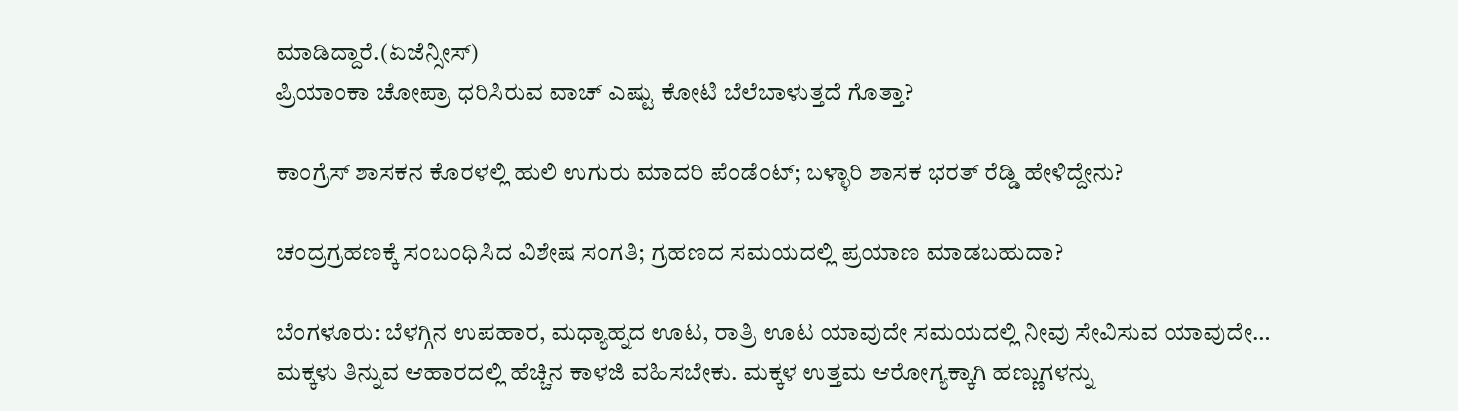ಮಾಡಿದ್ದಾರೆ.(ಏಜೆನ್ಸೀಸ್)
ಪ್ರಿಯಾಂಕಾ ಚೋಪ್ರಾ ಧರಿಸಿರುವ ವಾಚ್ ಎಷ್ಟು ಕೋಟಿ ಬೆಲೆಬಾಳುತ್ತದೆ ಗೊತ್ತಾ?

ಕಾಂಗ್ರೆಸ್ ಶಾಸಕನ ಕೊರಳಲ್ಲಿ ಹುಲಿ ಉಗುರು ಮಾದರಿ ಪೆಂಡೆಂಟ್; ಬಳ್ಳಾರಿ ಶಾಸಕ ಭರತ್ ರೆಡ್ಡಿ ಹೇಳಿದ್ದೇನು?

ಚಂದ್ರಗ್ರಹಣಕ್ಕೆ ಸಂಬಂಧಿಸಿದ ವಿಶೇಷ ಸಂಗತಿ; ಗ್ರಹಣದ ಸಮಯದಲ್ಲಿ ಪ್ರಯಾಣ ಮಾಡಬಹುದಾ?

ಬೆಂಗಳೂರು: ಬೆಳಗ್ಗಿನ ಉಪಹಾರ, ಮಧ್ಯಾಹ್ನದ ಊಟ, ರಾತ್ರಿ ಊಟ ಯಾವುದೇ ಸಮಯದಲ್ಲಿ ನೀವು ಸೇವಿಸುವ ಯಾವುದೇ…
ಮಕ್ಕಳು ತಿನ್ನುವ ಆಹಾರದಲ್ಲಿ ಹೆಚ್ಚಿನ ಕಾಳಜಿ ವಹಿಸಬೇಕು. ಮಕ್ಕಳ ಉತ್ತಮ ಆರೋಗ್ಯಕ್ಕಾಗಿ ಹಣ್ಣುಗಳನ್ನು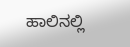ಹಾಲಿನಲ್ಲಿ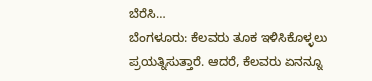ಬೆರೆಸಿ…
ಬೆಂಗಳೂರು: ಕೆಲವರು ತೂಕ ಇಳಿಸಿಕೊಳ್ಳಲು ಪ್ರಯತ್ನಿಸುತ್ತಾರೆ. ಆದರೆ, ಕೆಲವರು ಏನನ್ನೂ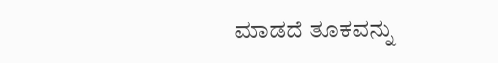ಮಾಡದೆ ತೂಕವನ್ನು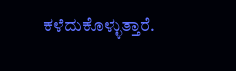ಕಳೆದುಕೊಳ್ಳುತ್ತಾರೆ.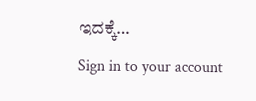ಇದಕ್ಕೆ…
Sign in to your account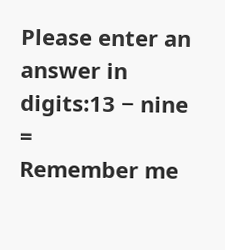Please enter an answer in digits:13 − nine =
Remember me